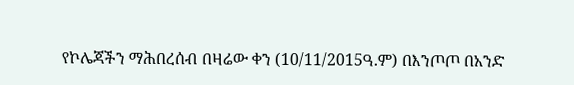የኮሌጃችን ማሕበረሰብ በዛሬው ቀን (10/11/2015ዓ.ም) በእንጦጦ በአንድ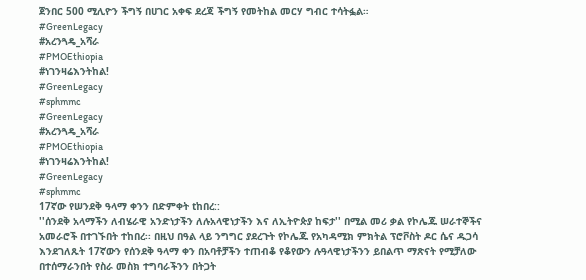ጀንበር 500 ሚሊዮን ችግኝ በሀገር አቀፍ ደረጃ ችግኝ የመትከል መርሃ ግብር ተሳትፏል።
#GreenLegacy
#አረንጓዴ_አሻራ
#PMOEthiopia
#ነገንዛሬእንትከል!
#GreenLegacy
#sphmmc
#GreenLegacy
#አረንጓዴ_አሻራ
#PMOEthiopia
#ነገንዛሬእንትከል!
#GreenLegacy
#sphmmc
17ኛው የሠንደቅ ዓላማ ቀንን በድምቀት tከበረ::
''ሰንደቅ አላማችን ለብሄራዊ አንድነታችን ለሉአላዊነታችን እና ለኢትዮጵያ ከፍታ'' በሚል መሪ ቃል የኮሌጁ ሠራተኞችና አመራሮች በተገኙበት ተከበረ፡፡ በዚህ በዓል ላይ ንግግር ያደረጉት የኮሌጁ የአካዳሚክ ምክትል ፕሮቮስት ዶር ሴና ዱጋሳ እንደገለጹት 17ኛውን የሰንደቅ ዓላማ ቀን በአባቶቻችን ተጠብቆ የቆየውን ሉዓላዊነታችንን ይበልጥ ማጽናት የሚቻለው በተሰማራንበት የስራ መስክ ተግባራችንን በትጋት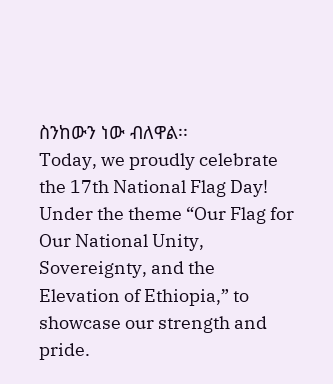ስንከውን ነው ብለዋል፡፡
Today, we proudly celebrate the 17th National Flag Day! Under the theme “Our Flag for Our National Unity, Sovereignty, and the Elevation of Ethiopia,” to showcase our strength and pride.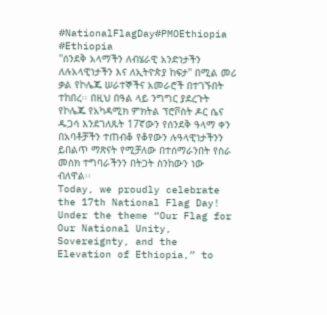#NationalFlagDay#PMOEthiopia #Ethiopia
''ሰንደቅ አላማችን ለብሄራዊ አንድነታችን ለሉአላዊነታችን እና ለኢትዮጵያ ከፍታ'' በሚል መሪ ቃል የኮሌጁ ሠራተኞችና አመራሮች በተገኙበት ተከበረ፡፡ በዚህ በዓል ላይ ንግግር ያደረጉት የኮሌጁ የአካዳሚክ ምክትል ፕሮቮስት ዶር ሴና ዱጋሳ እንደገለጹት 17ኛውን የሰንደቅ ዓላማ ቀን በአባቶቻችን ተጠብቆ የቆየውን ሉዓላዊነታችንን ይበልጥ ማጽናት የሚቻለው በተሰማራንበት የስራ መስክ ተግባራችንን በትጋት ስንከውን ነው ብለዋል፡፡
Today, we proudly celebrate the 17th National Flag Day! Under the theme “Our Flag for Our National Unity, Sovereignty, and the Elevation of Ethiopia,” to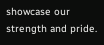showcase our strength and pride.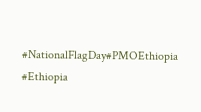#NationalFlagDay#PMOEthiopia #Ethiopia